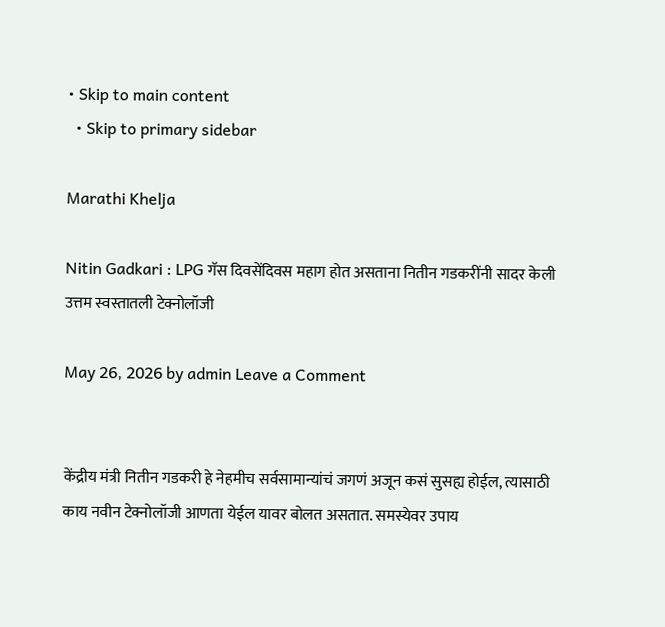• Skip to main content
  • Skip to primary sidebar

Marathi Khelja

Nitin Gadkari : LPG गॅस दिवसेंदिवस महाग होत असताना नितीन गडकरींनी सादर केली उत्तम स्वस्तातली टेक्नोलॉजी

May 26, 2026 by admin Leave a Comment


केंद्रीय मंत्री नितीन गडकरी हे नेहमीच सर्वसामान्यांचं जगणं अजून कसं सुसह्य होईल, त्यासाठी काय नवीन टेक्नोलॉजी आणता येईल यावर बोलत असतात. समस्येवर उपाय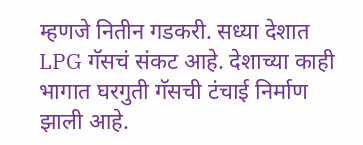म्हणजे नितीन गडकरी. सध्या देशात LPG गॅसचं संकट आहे. देशाच्या काही भागात घरगुती गॅसची टंचाई निर्माण झाली आहे.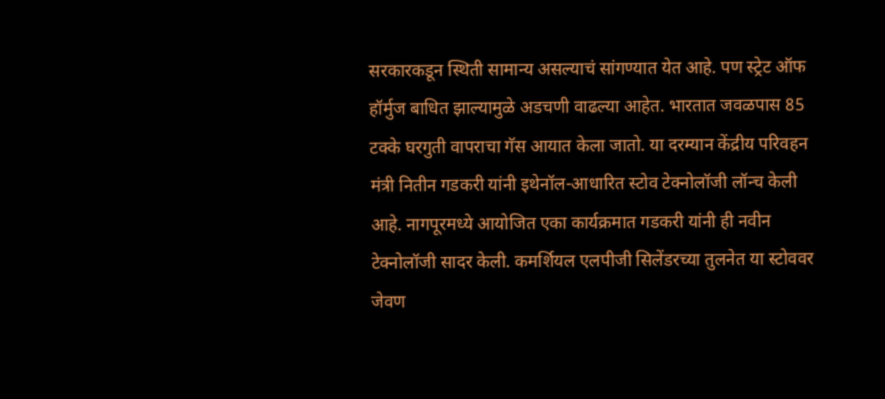सरकारकडून स्थिती सामान्य असल्याचं सांगण्यात येत आहे. पण स्ट्रेट ऑफ हॉर्मुज बाधित झाल्यामुळे अडचणी वाढल्या आहेत. भारतात जवळपास 85 टक्के घरगुती वापराचा गॅस आयात केला जातो. या दरम्यान केंद्रीय परिवहन मंत्री नितीन गडकरी यांनी इथेनॉल-आधारित स्टोव टेक्नोलॉजी लॉन्च केली आहे. नागपूरमध्ये आयोजित एका कार्यक्रमात गडकरी यांनी ही नवीन टेक्नोलॉजी सादर केली. कमर्शियल एलपीजी सिलेंडरच्या तुलनेत या स्टोववर जेवण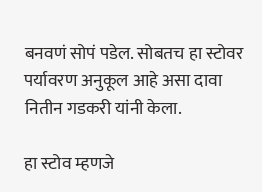बनवणं सोपं पडेल. सोबतच हा स्टोवर पर्यावरण अनुकूल आहे असा दावा नितीन गडकरी यांनी केला.

हा स्टोव म्हणजे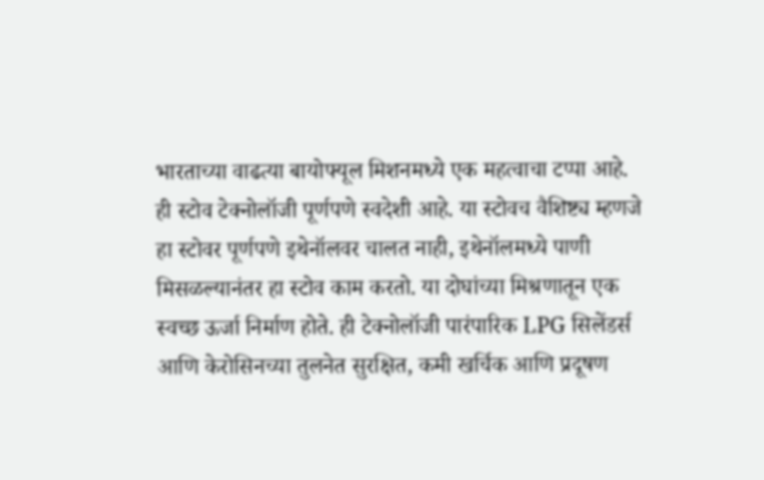भारताच्या वाढत्या बायोफ्यूल मिशनमध्ये एक महत्वाचा टप्पा आहे. ही स्टोव टेक्नोलॉजी पूर्णपणे स्वदेशी आहे. या स्टोवच वैशिष्ट्य म्हणजे हा स्टोवर पूर्णपणे इथेनॉलवर चालत नाही, इथेनॉलमध्ये पाणी मिसळल्यानंतर हा स्टोव काम करतो. या दोघांच्या मिश्रणातून एक स्वच्छ ऊर्जा निर्माण होते. ही टेक्नोलॉजी पारंपारिक LPG सिलेंडर्स आणि केरोसिनच्या तुलनेत सुरक्षित, कमी खर्चिक आणि प्रदूषण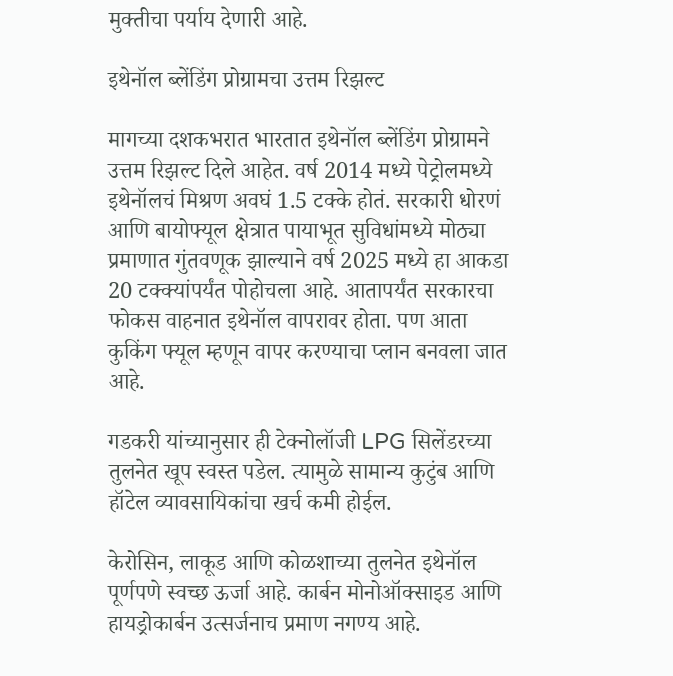मुक्तीचा पर्याय देणारी आहे.

इथेनॉल ब्लेंडिंग प्रोग्रामचा उत्तम रिझल्ट

मागच्या दशकभरात भारतात इथेनॉल ब्लेंडिंग प्रोग्रामने उत्तम रिझल्ट दिले आहेत. वर्ष 2014 मध्ये पेट्रोलमध्ये इथेनॉलचं मिश्रण अवघं 1.5 टक्के होतं. सरकारी धोरणं आणि बायोफ्यूल क्षेत्रात पायाभूत सुविधांमध्ये मोठ्या प्रमाणात गुंतवणूक झाल्याने वर्ष 2025 मध्ये हा आकडा 20 टक्क्यांपर्यंत पोहोचला आहे. आतापर्यंत सरकारचा फोकस वाहनात इथेनॉल वापरावर होता. पण आता कुकिंग फ्यूल म्हणून वापर करण्याचा प्लान बनवला जात आहे.

गडकरी यांच्यानुसार ही टेक्नोलॉजी LPG सिलेंडरच्या तुलनेत खूप स्वस्त पडेल. त्यामुळे सामान्य कुटुंब आणि हॉटेल व्यावसायिकांचा खर्च कमी होईल.

केरोसिन, लाकूड आणि कोळशाच्या तुलनेत इथेनॉल पूर्णपणे स्वच्छ ऊर्जा आहे. कार्बन मोनोऑक्साइड आणि हायड्रोकार्बन उत्सर्जनाच प्रमाण नगण्य आहे.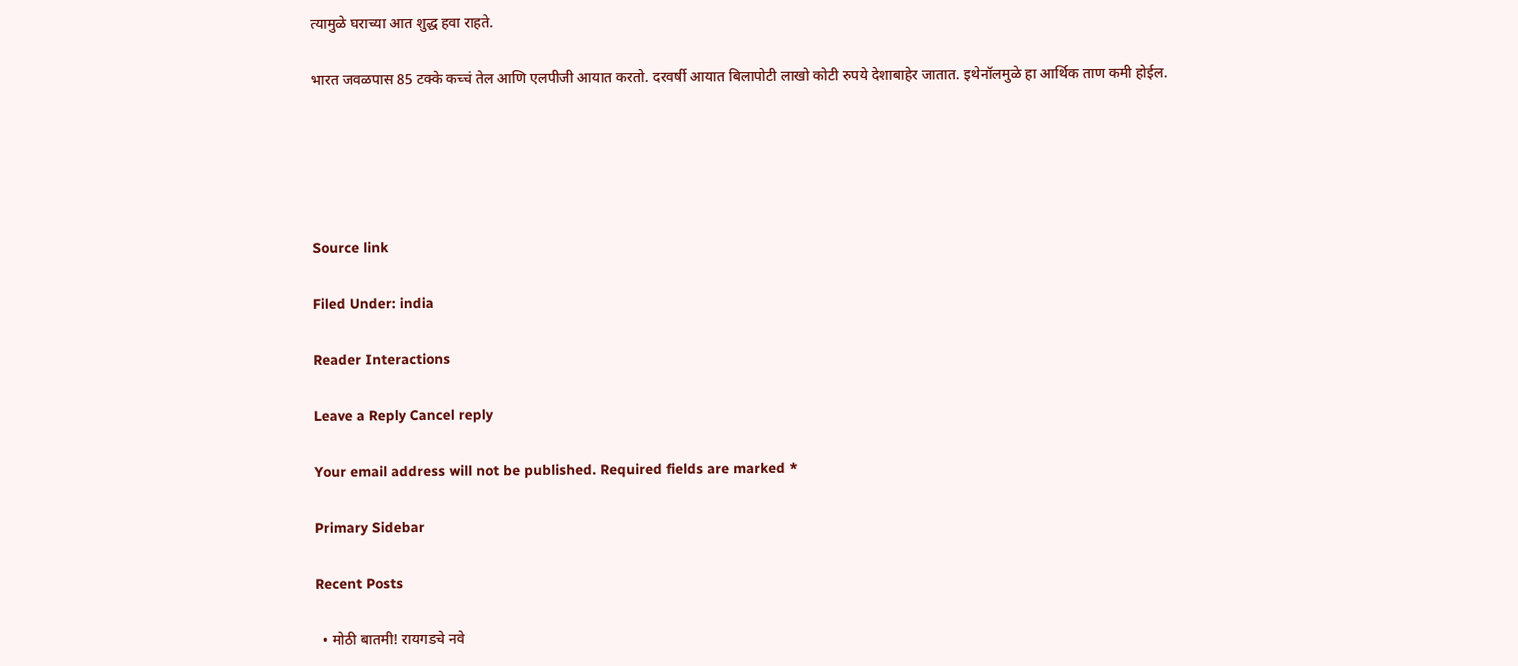त्यामुळे घराच्या आत शुद्ध हवा राहते.

भारत जवळपास 85 टक्के कच्चं तेल आणि एलपीजी आयात करतो. दरवर्षी आयात बिलापोटी लाखो कोटी रुपये देशाबाहेर जातात. इथेनॉलमुळे हा आर्थिक ताण कमी होईल.





Source link

Filed Under: india

Reader Interactions

Leave a Reply Cancel reply

Your email address will not be published. Required fields are marked *

Primary Sidebar

Recent Posts

  • मोठी बातमी! रायगडचे नवे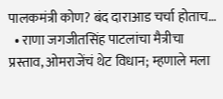पालकमंत्री कोण? बंद दाराआड चर्चा होताच…
  • राणा जगजीतसिंह पाटलांचा मैत्रीचा प्रस्ताव, ओमराजेंचं थेट विधान; म्हणाले मला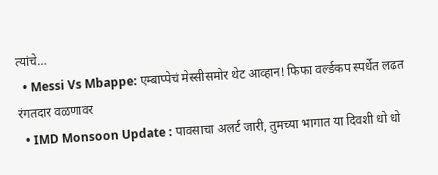त्यांचे…
  • Messi Vs Mbappe: एम्बाप्पेचं मेस्सीसमोर थेट आव्हान! फिफा वर्ल्डकप स्पर्धेत लढत रंगतदार वळणावर
  • IMD Monsoon Update : पावसाचा अलर्ट जारी, तुमच्या भागात या दिवशी धो धो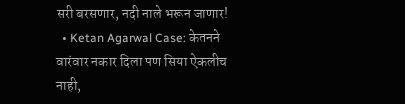सरी बरसणार, नदी नाले भरून जाणार!
  • Ketan Agarwal Case: केतनने वारंवार नकार दिला पण सिया ऐकलीच नाही,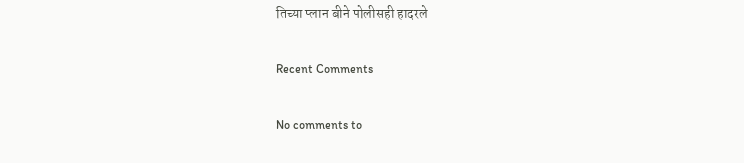तिच्या प्लान बीने पोलीसही हादरले

Recent Comments

No comments to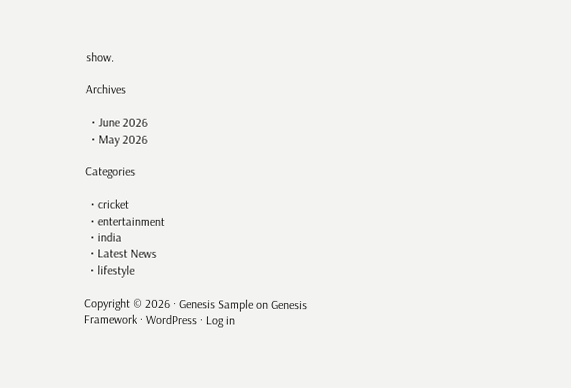show.

Archives

  • June 2026
  • May 2026

Categories

  • cricket
  • entertainment
  • india
  • Latest News
  • lifestyle

Copyright © 2026 · Genesis Sample on Genesis Framework · WordPress · Log in